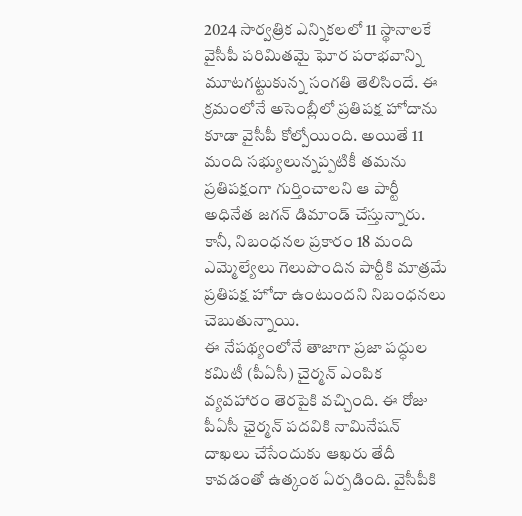2024 సార్వత్రిక ఎన్నికలలో 11 స్థానాలకే వైసీపీ పరిమితమై ఘోర పరాభవాన్ని మూటగట్టుకున్న సంగతి తెలిసిందే. ఈ క్రమంలోనే అసెంబ్లీలో ప్రతిపక్ష హోదాను కూడా వైసీపీ కోల్పోయింది. అయితే 11 మంది సభ్యులున్నప్పటికీ తమను ప్రతిపక్షంగా గుర్తించాలని ఆ పార్టీ అధినేత జగన్ డిమాండ్ చేస్తున్నారు. కానీ, నిబంధనల ప్రకారం 18 మంది ఎమ్మెల్యేలు గెలుపొందిన పార్టీకి మాత్రమే ప్రతిపక్ష హోదా ఉంటుందని నిబంధనలు చెబుతున్నాయి.
ఈ నేపథ్యంలోనే తాజాగా ప్రజా పద్ధుల కమిటీ (పీఏసీ) చైర్మన్ ఎంపిక వ్యవహారం తెరపైకి వచ్చింది. ఈ రోజు పీఏసీ ఛైర్మన్ పదవికి నామినేషన్ దాఖలు చేసేందుకు ఆఖరు తేదీ కావడంతో ఉత్కంఠ ఏర్పడింది. వైసీపీకి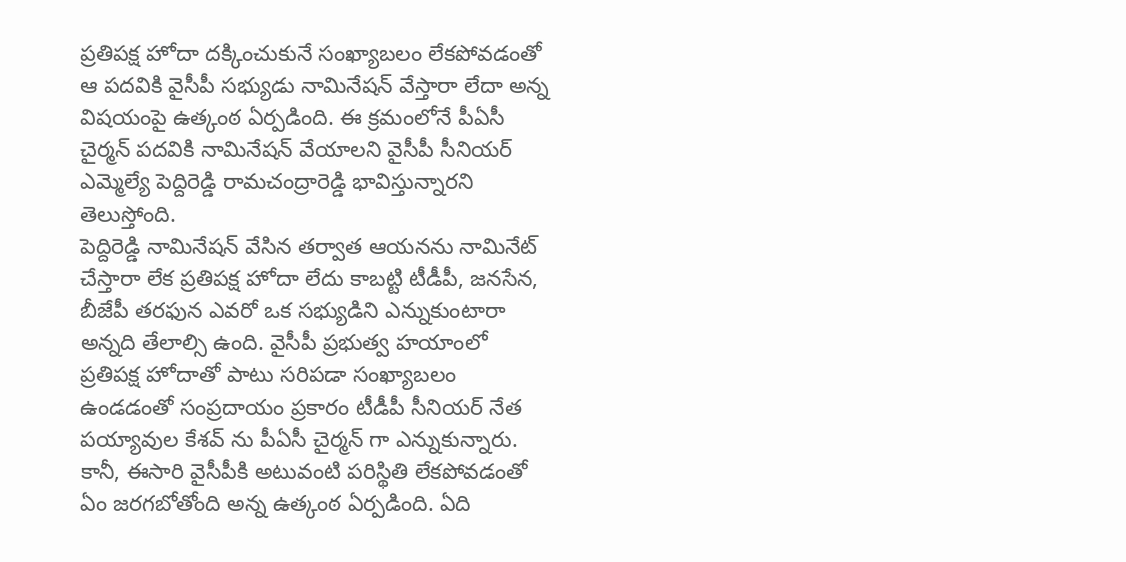ప్రతిపక్ష హోదా దక్కించుకునే సంఖ్యాబలం లేకపోవడంతో ఆ పదవికి వైసీపీ సభ్యుడు నామినేషన్ వేస్తారా లేదా అన్న విషయంపై ఉత్కంఠ ఏర్పడింది. ఈ క్రమంలోనే పీఏసీ చైర్మన్ పదవికి నామినేషన్ వేయాలని వైసీపీ సీనియర్ ఎమ్మెల్యే పెద్దిరెడ్డి రామచంద్రారెడ్డి భావిస్తున్నారని తెలుస్తోంది.
పెద్దిరెడ్డి నామినేషన్ వేసిన తర్వాత ఆయనను నామినేట్ చేస్తారా లేక ప్రతిపక్ష హోదా లేదు కాబట్టి టీడీపీ, జనసేన, బీజేపీ తరఫున ఎవరో ఒక సభ్యుడిని ఎన్నుకుంటారా అన్నది తేలాల్సి ఉంది. వైసీపీ ప్రభుత్వ హయాంలో ప్రతిపక్ష హోదాతో పాటు సరిపడా సంఖ్యాబలం ఉండడంతో సంప్రదాయం ప్రకారం టీడీపీ సీనియర్ నేత పయ్యావుల కేశవ్ ను పీఏసీ చైర్మన్ గా ఎన్నుకున్నారు. కానీ, ఈసారి వైసీపీకి అటువంటి పరిస్థితి లేకపోవడంతో ఏం జరగబోతోంది అన్న ఉత్కంఠ ఏర్పడింది. ఏది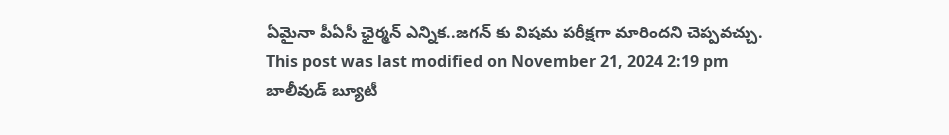ఏమైనా పీఏసీ ఛైర్మన్ ఎన్నిక..జగన్ కు విషమ పరీక్షగా మారిందని చెప్పవచ్చు.
This post was last modified on November 21, 2024 2:19 pm
బాలీవుడ్ బ్యూటీ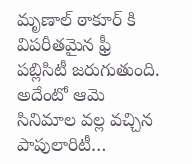మృణాల్ ఠాకూర్ కి విపరీతమైన ఫ్రీ పబ్లిసిటీ జరుగుతుంది. అదేంటో ఆమె సినిమాల వల్ల వచ్చిన పాపులారిటీ…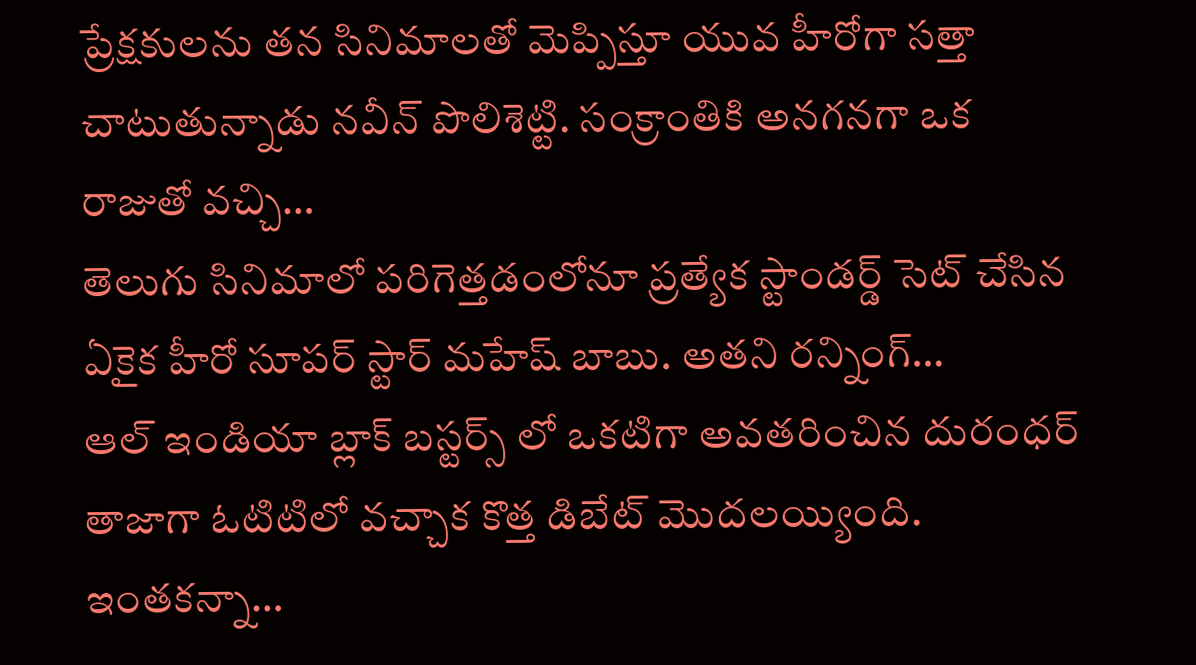ప్రేక్షకులను తన సినిమాలతో మెప్పిస్తూ యువ హీరోగా సత్తా చాటుతున్నాడు నవీన్ పొలిశెట్టి. సంక్రాంతికి అనగనగా ఒక రాజుతో వచ్చి…
తెలుగు సినిమాలో పరిగెత్తడంలోనూ ప్రత్యేక స్టాండర్డ్ సెట్ చేసిన ఏకైక హీరో సూపర్ స్టార్ మహేష్ బాబు. అతని రన్నింగ్…
ఆల్ ఇండియా బ్లాక్ బస్టర్స్ లో ఒకటిగా అవతరించిన దురంధర్ తాజాగా ఓటిటిలో వచ్చాక కొత్త డిబేట్ మొదలయ్యింది. ఇంతకన్నా…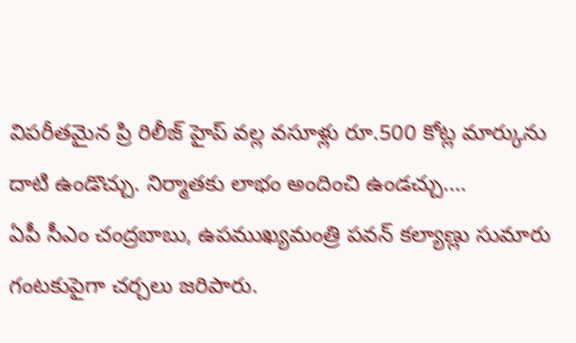విపరీతమైన ప్రి రిలీజ్ హైప్ వల్ల వసూళ్లు రూ.500 కోట్ల మార్కును దాటి ఉండొచ్చు. నిర్మాతకు లాభం అందించి ఉండచ్చు.…
ఏపీ సీఎం చంద్రబాబు, ఉపముఖ్యమంత్రి పవన్ కల్యాణ్లు సుమారు గంటకుపైగా చర్చలు జరిపారు.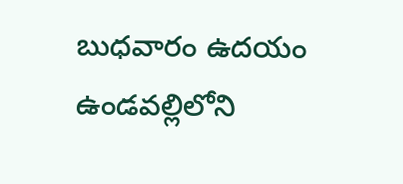బుధవారం ఉదయం ఉండవల్లిలోని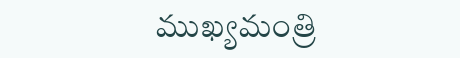ముఖ్యమంత్రి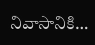నివాసానికి…